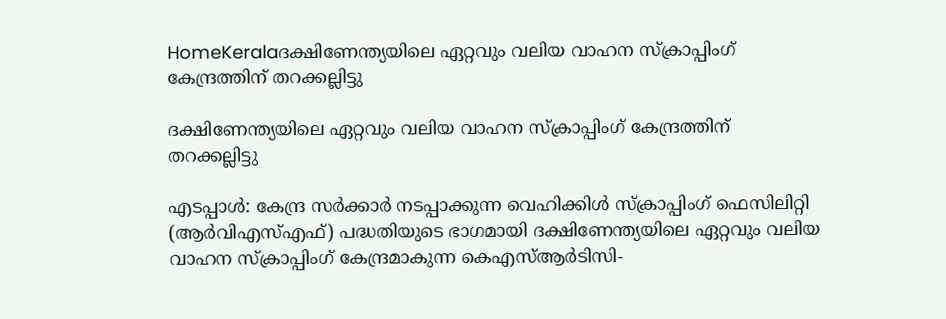HomeKeralaദക്ഷിണേന്ത്യയിലെ ഏറ്റവും വലിയ വാഹന സ്‌ക്രാപ്പിംഗ് കേന്ദ്രത്തിന് തറക്കല്ലിട്ടു

ദക്ഷിണേന്ത്യയിലെ ഏറ്റവും വലിയ വാഹന സ്‌ക്രാപ്പിംഗ് കേന്ദ്രത്തിന് തറക്കല്ലിട്ടു

എടപ്പാള്‍: കേന്ദ്ര സര്‍ക്കാര്‍ നടപ്പാക്കുന്ന വെഹിക്കിള്‍ സ്‌ക്രാപ്പിംഗ് ഫെസിലിറ്റി (ആര്‍വിഎസ്എഫ്) പദ്ധതിയുടെ ഭാഗമായി ദക്ഷിണേന്ത്യയിലെ ഏറ്റവും വലിയ വാഹന സ്‌ക്രാപ്പിംഗ് കേന്ദ്രമാകുന്ന കെഎസ്ആര്‍ടിസി-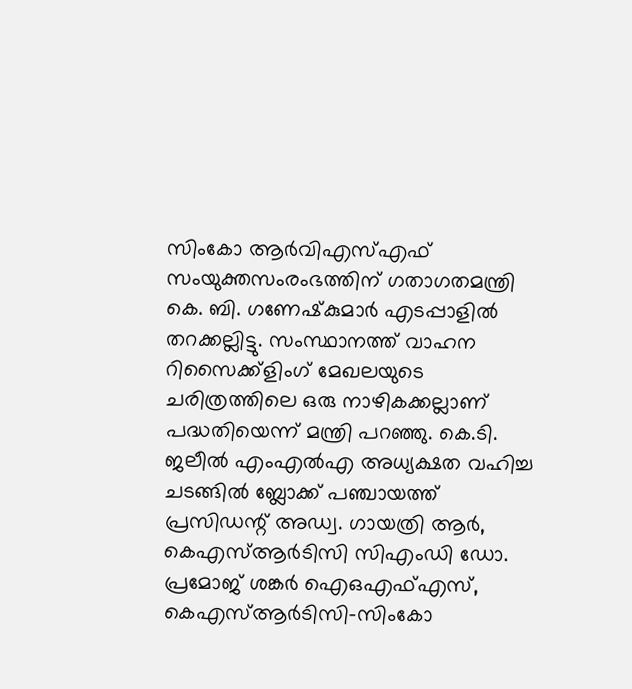സിംകോ ആര്‍വിഎസ്എഫ് സംയുക്തസംരംഭത്തിന് ഗതാഗതമന്ത്രി കെ. ബി. ഗണേഷ്‌കുമാര്‍ എടപ്പാളില്‍ തറക്കല്ലിട്ടു. സംസ്ഥാനത്ത് വാഹന റിസൈക്ക്‌ളിംഗ് മേഖലയുടെ ചരിത്രത്തിലെ ഒരു നാഴികക്കല്ലാണ് പദ്ധതിയെന്ന് മന്ത്രി പറഞ്ഞു. കെ.ടി. ജലീല്‍ എംഎല്‍എ അധ്യക്ഷത വഹിച്ച ചടങ്ങില്‍ ബ്ലോക്ക് പഞ്ചായത്ത് പ്രസിഡന്റ് അഡ്വ. ഗായത്രി ആര്‍, കെഎസ്ആര്‍ടിസി സിഎംഡി ഡോ. പ്രമോജ് ശങ്കര്‍ ഐഒഎഫ്എസ്, കെഎസ്ആര്‍ടിസി-സിംകോ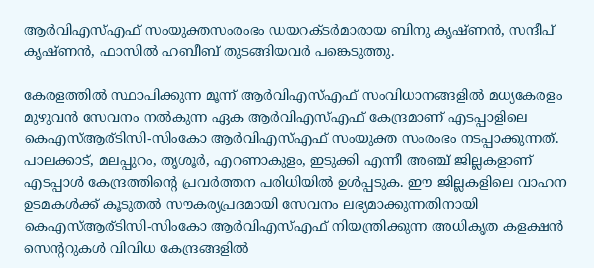ആര്‍വിഎസ്എഫ് സംയുക്തസംരംഭം ഡയറക്ടര്‍മാരായ ബിനു കൃഷ്ണന്‍, സന്ദീപ് കൃഷ്ണന്‍, ഫാസില്‍ ഹബീബ് തുടങ്ങിയവര്‍ പങ്കെടുത്തു.

കേരളത്തില്‍ സ്ഥാപിക്കുന്ന മൂന്ന് ആര്‍വിഎസ്എഫ് സംവിധാനങ്ങളില്‍ മധ്യകേരളം മുഴുവന്‍ സേവനം നല്‍കുന്ന ഏക ആര്‍വിഎസ്എഫ് കേന്ദ്രമാണ് എടപ്പാളിലെ കെഎസ്ആര്ടിസി-സിംകോ ആര്‍വിഎസ്എഫ് സംയുക്ത സംരംഭം നടപ്പാക്കുന്നത്. പാലക്കാട്, മലപ്പുറം, തൃശൂര്‍, എറണാകുളം, ഇടുക്കി എന്നീ അഞ്ച് ജില്ലകളാണ് എടപ്പാള്‍ കേന്ദ്രത്തിന്റെ പ്രവര്‍ത്തന പരിധിയില്‍ ഉള്‍പ്പടുക. ഈ ജില്ലകളിലെ വാഹന ഉടമകള്‍ക്ക് കൂടുതല്‍ സൗകര്യപ്രദമായി സേവനം ലഭ്യമാക്കുന്നതിനായി കെഎസ്ആര്ടിസി-സിംകോ ആര്‍വിഎസ്എഫ് നിയന്ത്രിക്കുന്ന അധികൃത കളക്ഷന്‍ സെന്ററുകള്‍ വിവിധ കേന്ദ്രങ്ങളില്‍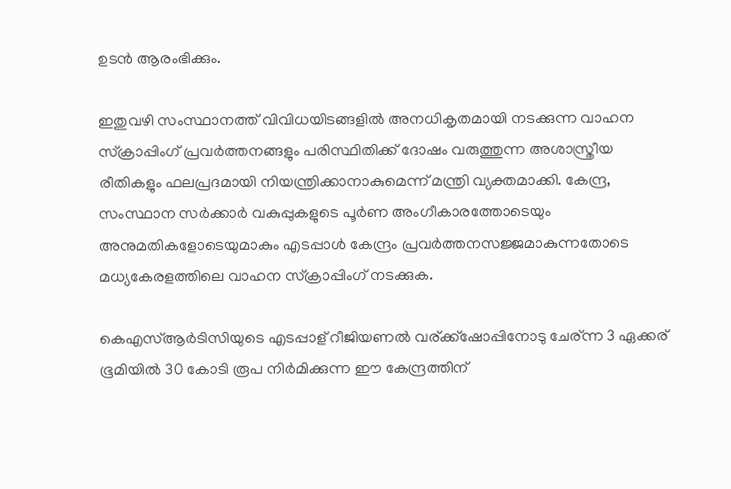ഉടന്‍ ആരംഭിക്കും.

ഇതുവഴി സംസ്ഥാനത്ത് വിവിധയിടങ്ങളില്‍ അനധികൃതമായി നടക്കുന്ന വാഹന സ്‌ക്രാപ്പിംഗ് പ്രവര്‍ത്തനങ്ങളും പരിസ്ഥിതിക്ക് ദോഷം വരുത്തുന്ന അശാസ്ത്രീയ രീതികളും ഫലപ്രദമായി നിയന്ത്രിക്കാനാകുമെന്ന് മന്ത്രി വ്യക്തമാക്കി. കേന്ദ്ര, സംസ്ഥാന സര്‍ക്കാര്‍ വകുപ്പുകളുടെ പൂര്‍ണ അംഗീകാരത്തോടെയും അനുമതികളോടെയുമാകും എടപ്പാള്‍ കേന്ദ്രം പ്രവര്‍ത്തനസജ്ജമാകുന്നതോടെ മധ്യകേരളത്തിലെ വാഹന സ്‌ക്രാപ്പിംഗ് നടക്കുക.

കെഎസ്ആര്‍ടിസിയുടെ എടപ്പാള് റീജിയണല്‍ വര്ക്ക്‌ഷോപ്പിനോടു ചേര്ന്ന 3 ഏക്കര് ഭൂമിയില്‍ 30 കോടി രൂപ നിര്‍മിക്കുന്ന ഈ കേന്ദ്രത്തിന്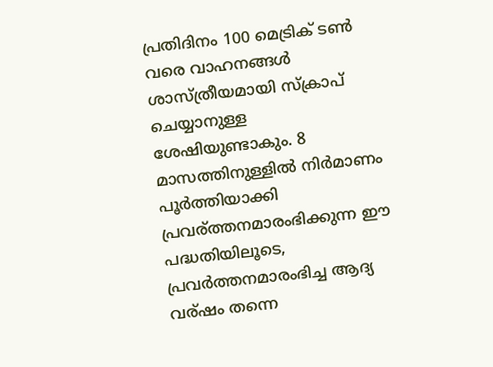പ്രതിദിനം 100 മെട്രിക് ടണ്‍ വരെ വാഹനങ്ങള്‍ ശാസ്ത്രീയമായി സ്‌ക്രാപ് ചെയ്യാനുള്ള ശേഷിയുണ്ടാകും. 8 മാസത്തിനുള്ളില്‍ നിര്‍മാണം പൂര്‍ത്തിയാക്കി പ്രവര്ത്തനമാരംഭിക്കുന്ന ഈ പദ്ധതിയിലൂടെ, പ്രവര്‍ത്തനമാരംഭിച്ച ആദ്യ വര്ഷം തന്നെ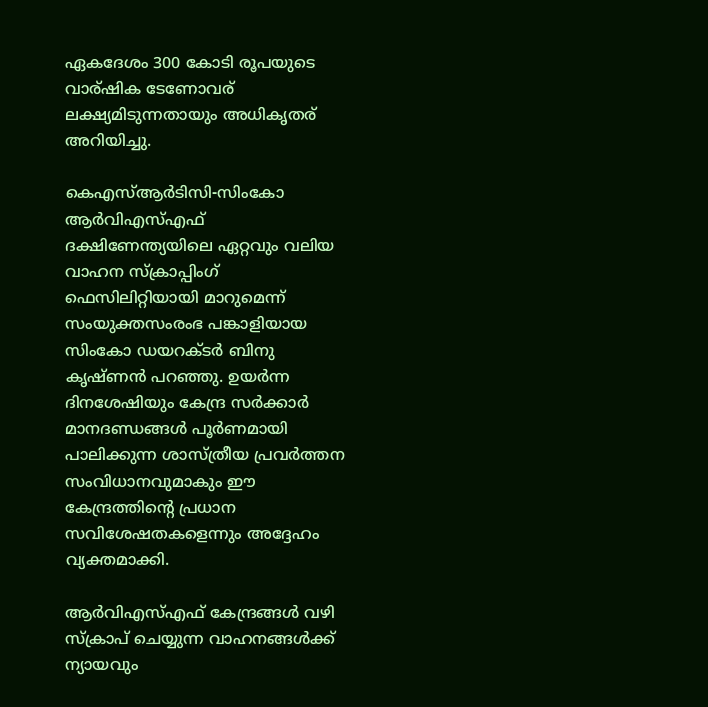ഏകദേശം 300 കോടി രൂപയുടെ വാര്ഷിക ടേണോവര് ലക്ഷ്യമിടുന്നതായും അധികൃതര് അറിയിച്ചു.

കെഎസ്ആര്‍ടിസി-സിംകോ ആര്‍വിഎസ്എഫ് ദക്ഷിണേന്ത്യയിലെ ഏറ്റവും വലിയ വാഹന സ്‌ക്രാപ്പിംഗ് ഫെസിലിറ്റിയായി മാറുമെന്ന് സംയുക്തസംരംഭ പങ്കാളിയായ സിംകോ ഡയറക്ടര്‍ ബിനു കൃഷ്ണന്‍ പറഞ്ഞു. ഉയര്‍ന്ന ദിനശേഷിയും കേന്ദ്ര സര്‍ക്കാര്‍ മാനദണ്ഡങ്ങള്‍ പൂര്‍ണമായി പാലിക്കുന്ന ശാസ്ത്രീയ പ്രവര്‍ത്തന സംവിധാനവുമാകും ഈ കേന്ദ്രത്തിന്റെ പ്രധാന സവിശേഷതകളെന്നും അദ്ദേഹം വ്യക്തമാക്കി.

ആര്‍വിഎസ്എഫ് കേന്ദ്രങ്ങള്‍ വഴി സ്‌ക്രാപ് ചെയ്യുന്ന വാഹനങ്ങള്‍ക്ക് ന്യായവും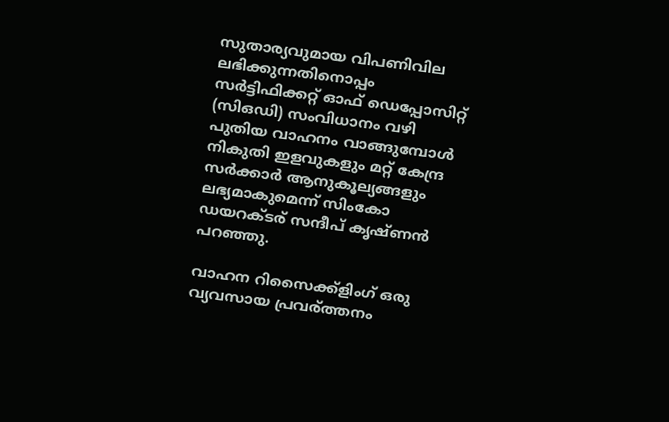സുതാര്യവുമായ വിപണിവില ലഭിക്കുന്നതിനൊപ്പം സര്‍ട്ടിഫിക്കറ്റ് ഓഫ് ഡെപ്പോസിറ്റ് (സിഒഡി) സംവിധാനം വഴി പുതിയ വാഹനം വാങ്ങുമ്പോള്‍ നികുതി ഇളവുകളും മറ്റ് കേന്ദ്ര സര്‍ക്കാര്‍ ആനുകൂല്യങ്ങളും ലഭ്യമാകുമെന്ന് സിംകോ ഡയറക്ടര് സന്ദീപ് കൃഷ്ണന്‍ പറഞ്ഞു.

വാഹന റിസൈക്ക്‌ളിംഗ് ഒരു വ്യവസായ പ്രവര്ത്തനം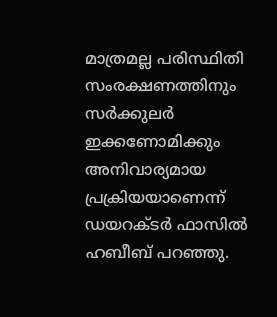മാത്രമല്ല പരിസ്ഥിതി സംരക്ഷണത്തിനും സര്‍ക്കുലര്‍ ഇക്കണോമിക്കും അനിവാര്യമായ പ്രക്രിയയാണെന്ന് ഡയറക്ടര്‍ ഫാസില്‍ ഹബീബ് പറഞ്ഞു.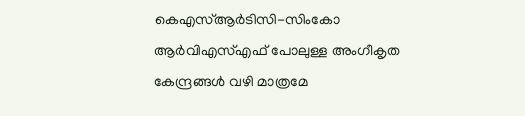കെഎസ്ആര്‍ടിസി-സിംകോ ആര്‍വിഎസ്എഫ് പോലുള്ള അംഗീകൃത കേന്ദ്രങ്ങള്‍ വഴി മാത്രമേ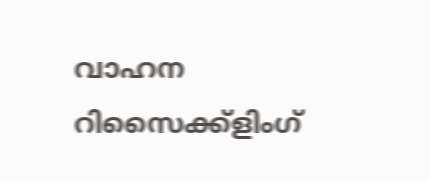വാഹന റിസൈക്ക്‌ളിംഗ്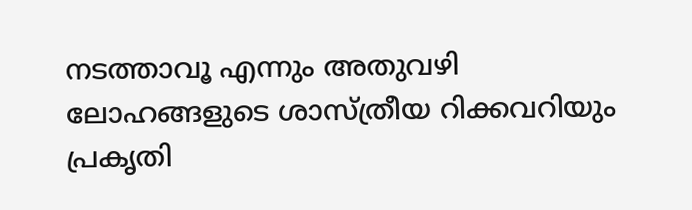നടത്താവൂ എന്നും അതുവഴി ലോഹങ്ങളുടെ ശാസ്ത്രീയ റിക്കവറിയും പ്രകൃതി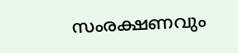സംരക്ഷണവും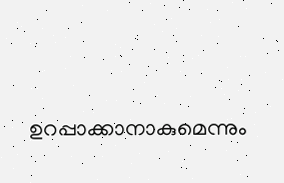ഉറപ്പാക്കാനാകുമെന്നും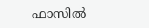ഫാസില്‍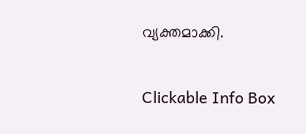വ്യക്തമാക്കി.

Clickable Info Box